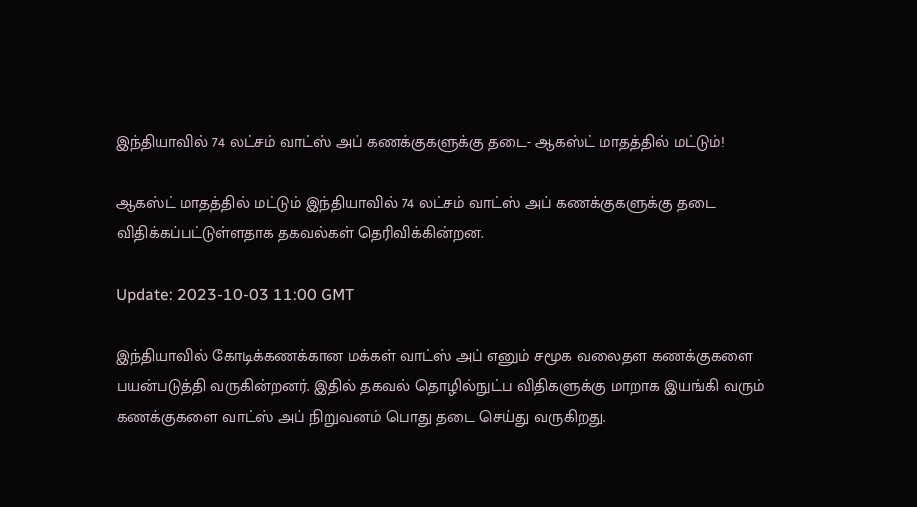இந்தியாவில் 74 லட்சம் வாட்ஸ் அப் கணக்குகளுக்கு தடை- ஆகஸ்ட் மாதத்தில் மட்டும்!

ஆகஸ்ட் மாதத்தில் மட்டும் இந்தியாவில் 74 லட்சம் வாட்ஸ் அப் கணக்குகளுக்கு தடை விதிக்கப்பட்டுள்ளதாக தகவல்கள் தெரிவிக்கின்றன.

Update: 2023-10-03 11:00 GMT

இந்தியாவில் கோடிக்கணக்கான மக்கள் வாட்ஸ் அப் எனும் சமூக வலைதள கணக்குகளை பயன்படுத்தி வருகின்றனர். இதில் தகவல் தொழில்நுட்ப விதிகளுக்கு மாறாக இயங்கி வரும் கணக்குகளை வாட்ஸ் அப் நிறுவனம் பொது தடை செய்து வருகிறது.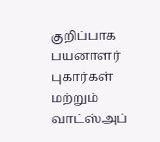குறிப்பாக பயனாளர் புகார்கள் மற்றும் வாட்ஸ்அப்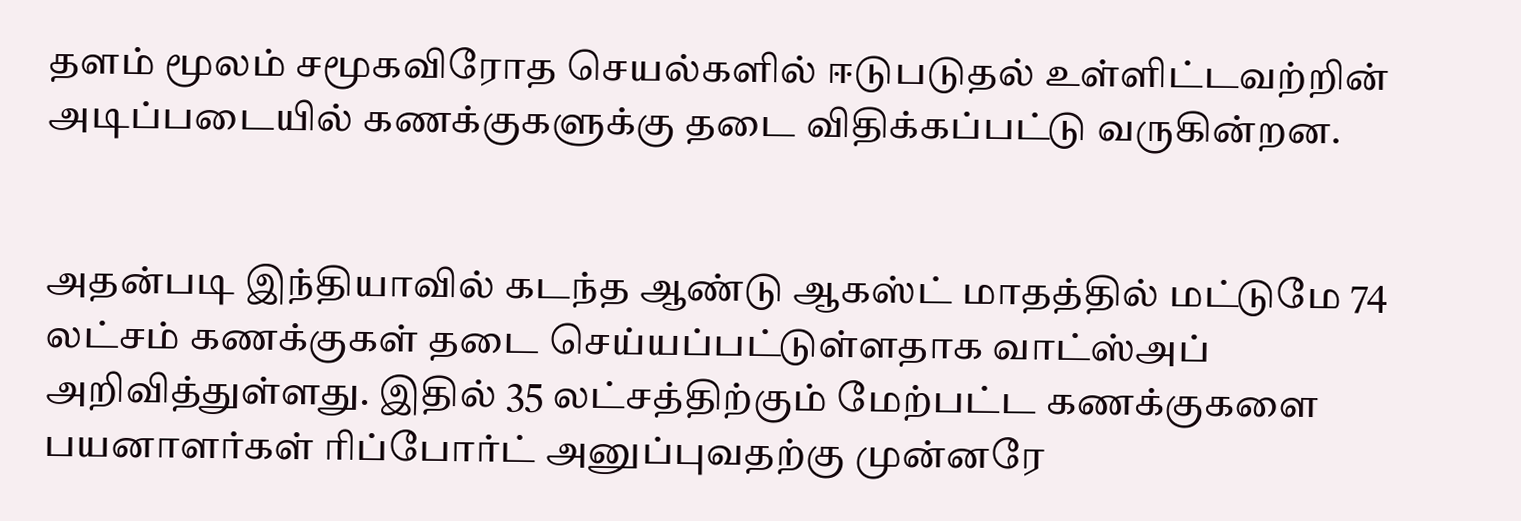தளம் மூலம் சமூகவிரோத செயல்களில் ஈடுபடுதல் உள்ளிட்டவற்றின் அடிப்படையில் கணக்குகளுக்கு தடை விதிக்கப்பட்டு வருகின்றன.


அதன்படி இந்தியாவில் கடந்த ஆண்டு ஆகஸ்ட் மாதத்தில் மட்டுமே 74 லட்சம் கணக்குகள் தடை செய்யப்பட்டுள்ளதாக வாட்ஸ்அப் அறிவித்துள்ளது. இதில் 35 லட்சத்திற்கும் மேற்பட்ட கணக்குகளை பயனாளர்கள் ரிப்போர்ட் அனுப்புவதற்கு முன்னரே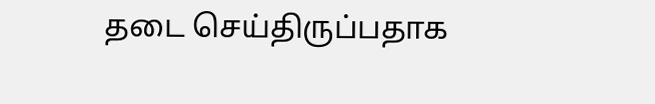தடை செய்திருப்பதாக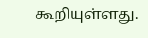கூறியுள்ளது.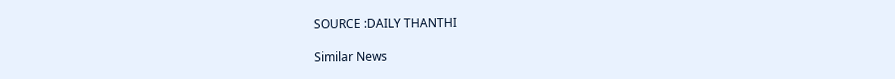SOURCE :DAILY THANTHI

Similar News